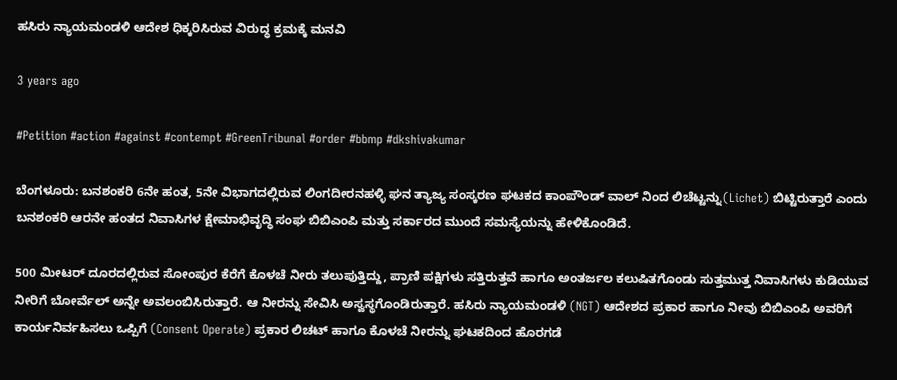ಹಸಿರು ನ್ಯಾಯಮಂಡಳಿ ಆದೇಶ ಧಿಕ್ಕರಿಸಿರುವ ವಿರುದ್ಧ ಕ್ರಮಕ್ಕೆ ಮನವಿ

3 years ago

#Petition #action #against #contempt #GreenTribunal #order #bbmp #dkshivakumar

ಬೆಂಗಳೂರು: ಬನಶಂಕರಿ 6ನೇ ಹಂತ, 5ನೇ ವಿಭಾಗದಲ್ಲಿರುವ ಲಿಂಗದೀರನಹಳ್ಳಿ ಘನ ತ್ಯಾಜ್ಯ ಸಂಸ್ಕರಣ ಘಟಕದ ಕಾಂಪೌಂಡ್ ವಾಲ್ ನಿಂದ ಲಿಚೆಟ್ಟನ್ನು(Lichet) ಬಿಟ್ಟಿರುತ್ತಾರೆ ಎಂದು ಬನಶಂಕರಿ ಆರನೇ ಹಂತದ ನಿವಾಸಿಗಳ ಕ್ಷೇಮಾಭಿವೃದ್ಧಿ ಸಂಘ ಬಿಬಿಎಂಪಿ ಮತ್ತು ಸರ್ಕಾರದ ಮುಂದೆ ಸಮಸ್ಯೆಯನ್ನು ಹೇಳಿಕೊಂಡಿದೆ.

500 ಮೀಟರ್ ದೂರದಲ್ಲಿರುವ ಸೋಂಪುರ ಕೆರೆಗೆ ಕೊಳಚೆ ನೀರು ತಲುಪುತ್ತಿದ್ದು, ಪ್ರಾಣಿ ಪಕ್ಷಿಗಳು ಸತ್ತಿರುತ್ತವೆ ಹಾಗೂ ಅಂತರ್ಜಲ ಕಲುಷಿತಗೊಂಡು ಸುತ್ತಮುತ್ತ ನಿವಾಸಿಗಳು ಕುಡಿಯುವ ನೀರಿಗೆ ಬೋರ್ವೆಲ್ ಅನ್ನೇ ಅವಲಂಬಿಸಿರುತ್ತಾರೆ. ಆ ನೀರನ್ನು ಸೇವಿಸಿ ಅಸ್ವಸ್ಥಗೊಂಡಿರುತ್ತಾರೆ. ಹಸಿರು ನ್ಯಾಯಮಂಡಳಿ (NGT) ಆದೇಶದ ಪ್ರಕಾರ ಹಾಗೂ ನೀವು ಬಿಬಿಎಂಪಿ ಅವರಿಗೆ ಕಾರ್ಯನಿರ್ವಹಿಸಲು ಒಪ್ಪಿಗೆ (Consent Operate) ಪ್ರಕಾರ ಲಿಚಟ್ ಹಾಗೂ ಕೊಳಚೆ ನೀರನ್ನು ಘಟಕದಿಂದ ಹೊರಗಡೆ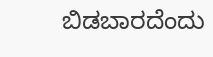ಬಿಡಬಾರದೆಂದು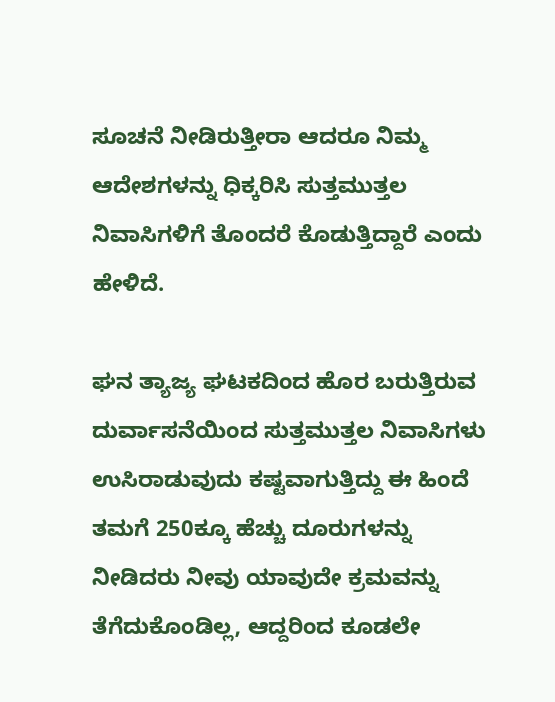ಸೂಚನೆ ನೀಡಿರುತ್ತೀರಾ ಆದರೂ ನಿಮ್ಮ ಆದೇಶಗಳನ್ನು ಧಿಕ್ಕರಿಸಿ ಸುತ್ತಮುತ್ತಲ ನಿವಾಸಿಗಳಿಗೆ ತೊಂದರೆ ಕೊಡುತ್ತಿದ್ದಾರೆ ಎಂದು ಹೇಳಿದೆ.

ಘನ ತ್ಯಾಜ್ಯ ಘಟಕದಿಂದ ಹೊರ ಬರುತ್ತಿರುವ ದುರ್ವಾಸನೆಯಿಂದ ಸುತ್ತಮುತ್ತಲ ನಿವಾಸಿಗಳು ಉಸಿರಾಡುವುದು ಕಷ್ಟವಾಗುತ್ತಿದ್ದು ಈ ಹಿಂದೆ ತಮಗೆ 250ಕ್ಕೂ ಹೆಚ್ಚು ದೂರುಗಳನ್ನು ನೀಡಿದರು ನೀವು ಯಾವುದೇ ಕ್ರಮವನ್ನು ತೆಗೆದುಕೊಂಡಿಲ್ಲ, ಆದ್ದರಿಂದ ಕೂಡಲೇ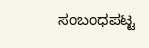ಸಂಬಂಧಪಟ್ಟ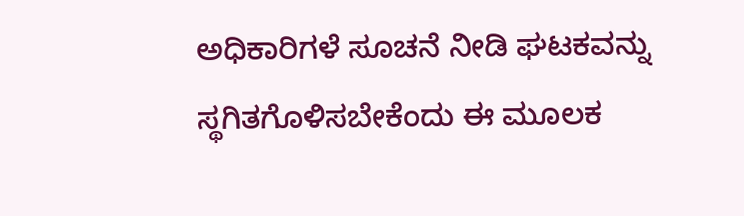ಅಧಿಕಾರಿಗಳೆ ಸೂಚನೆ ನೀಡಿ ಘಟಕವನ್ನು ಸ್ಥಗಿತಗೊಳಿಸಬೇಕೆಂದು ಈ ಮೂಲಕ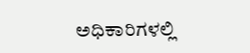ಅಧಿಕಾರಿಗಳಲ್ಲಿ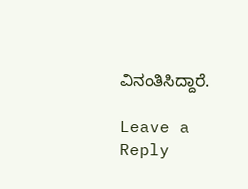ವಿನಂತಿಸಿದ್ದಾರೆ.

Leave a Reply